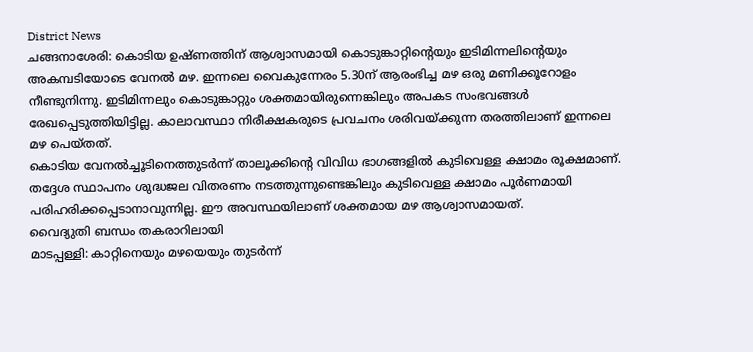District News
ചങ്ങനാശേരി: കൊടിയ ഉഷ്ണത്തിന് ആശ്വാസമായി കൊടുങ്കാറ്റിന്റെയും ഇടിമിന്നലിന്റെയും അകമ്പടിയോടെ വേനൽ മഴ. ഇന്നലെ വൈകുന്നേരം 5.30ന് ആരംഭിച്ച മഴ ഒരു മണിക്കൂറോളം നീണ്ടുനിന്നു. ഇടിമിന്നലും കൊടുങ്കാറ്റും ശക്തമായിരുന്നെങ്കിലും അപകട സംഭവങ്ങൾ രേഖപ്പെടുത്തിയിട്ടില്ല. കാലാവസ്ഥാ നിരീക്ഷകരുടെ പ്രവചനം ശരിവയ്ക്കുന്ന തരത്തിലാണ് ഇന്നലെ മഴ പെയ്തത്.
കൊടിയ വേനൽച്ചൂടിനെത്തുടർന്ന് താലൂക്കിന്റെ വിവിധ ഭാഗങ്ങളിൽ കുടിവെള്ള ക്ഷാമം രൂക്ഷമാണ്. തദ്ദേശ സ്ഥാപനം ശുദ്ധജല വിതരണം നടത്തുന്നുണ്ടെങ്കിലും കുടിവെള്ള ക്ഷാമം പൂർണമായി പരിഹരിക്കപ്പെടാനാവുന്നില്ല. ഈ അവസ്ഥയിലാണ് ശക്തമായ മഴ ആശ്വാസമായത്.
വൈദ്യുതി ബന്ധം തകരാറിലായി
മാടപ്പള്ളി: കാറ്റിനെയും മഴയെയും തുടർന്ന്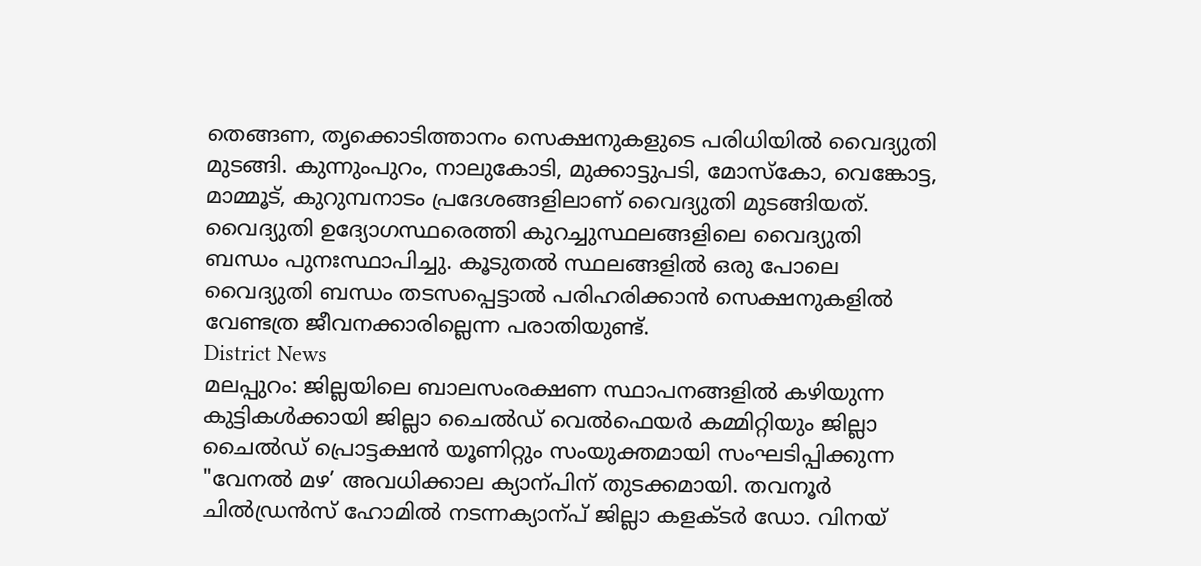തെങ്ങണ, തൃക്കൊടിത്താനം സെക്ഷനുകളുടെ പരിധിയിൽ വൈദ്യുതി മുടങ്ങി. കുന്നുംപുറം, നാലുകോടി, മുക്കാട്ടുപടി, മോസ്കോ, വെങ്കോട്ട, മാമ്മൂട്, കുറുമ്പനാടം പ്രദേശങ്ങളിലാണ് വൈദ്യുതി മുടങ്ങിയത്.
വൈദ്യുതി ഉദ്യോഗസ്ഥരെത്തി കുറച്ചുസ്ഥലങ്ങളിലെ വൈദ്യുതി ബന്ധം പുനഃസ്ഥാപിച്ചു. കൂടുതൽ സ്ഥലങ്ങളിൽ ഒരു പോലെ വൈദ്യുതി ബന്ധം തടസപ്പെട്ടാൽ പരിഹരിക്കാൻ സെക്ഷനുകളിൽ വേണ്ടത്ര ജീവനക്കാരില്ലെന്ന പരാതിയുണ്ട്.
District News
മലപ്പുറം: ജില്ലയിലെ ബാലസംരക്ഷണ സ്ഥാപനങ്ങളിൽ കഴിയുന്ന കുട്ടികൾക്കായി ജില്ലാ ചൈൽഡ് വെൽഫെയർ കമ്മിറ്റിയും ജില്ലാ ചൈൽഡ് പ്രൊട്ടക്ഷൻ യൂണിറ്റും സംയുക്തമായി സംഘടിപ്പിക്കുന്ന "വേനൽ മഴ’ അവധിക്കാല ക്യാന്പിന് തുടക്കമായി. തവനൂർ ചിൽഡ്രൻസ് ഹോമിൽ നടന്നക്യാന്പ് ജില്ലാ കളക്ടർ ഡോ. വിനയ്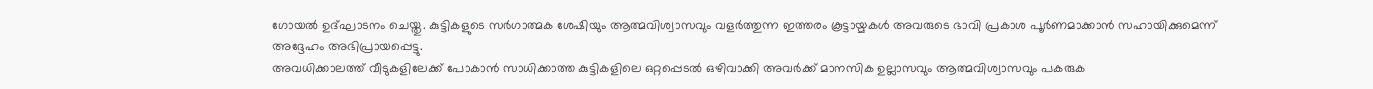ഗോയൽ ഉദ്ഘാടനം ചെയ്തു. കുട്ടികളുടെ സർഗാത്മക ശേഷിയും ആത്മവിശ്വാസവും വളർത്തുന്ന ഇത്തരം കൂട്ടായ്മകൾ അവരുടെ ഭാവി പ്രകാശ പൂർണമാക്കാൻ സഹായിക്കുമെന്ന് അദ്ദേഹം അഭിപ്രായപ്പെട്ടു.
അവധിക്കാലത്ത് വീടുകളിലേക്ക് പോകാൻ സാധിക്കാത്ത കുട്ടികളിലെ ഒറ്റപ്പെടൽ ഒഴിവാക്കി അവർക്ക് മാനസിക ഉല്ലാസവും ആത്മവിശ്വാസവും പകരുക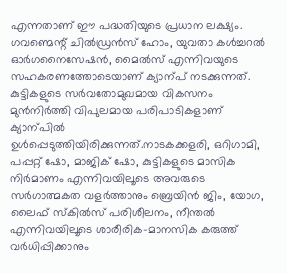എന്നതാണ് ഈ പദ്ധതിയുടെ പ്രധാന ലക്ഷ്യം. ഗവണ്മെന്റ് ചിൽഡ്രൻസ് ഹോം, യുവതാ കൾച്ചറൽ ഓർഗനൈസേഷൻ, മൈൽസ് എന്നിവയുടെ സഹകരണത്തോടെയാണ് ക്യാന്പ് നടക്കുന്നത്.
കുട്ടികളുടെ സർവതോമുഖമായ വികസനം മുൻനിർത്തി വിപുലമായ പരിപാടികളാണ് ക്യാന്പിൽ ഉൾപ്പെടുത്തിയിരിക്കുന്നത്.നാടകക്കളരി, ഒറിഗാമി, പപ്പറ്റ് ഷോ, മാജിക് ഷോ, കുട്ടികളുടെ മാസിക നിർമാണം എന്നിവയിലൂടെ അവരുടെ സർഗാത്മകത വളർത്താനും ബ്രെയിൻ ജിം, യോഗ, ലൈഫ് സ്കിൽസ് പരിശീലനം, നീന്തൽ എന്നിവയിലൂടെ ശാരീരിക-മാനസിക കരുത്ത് വർധിപ്പിക്കാനും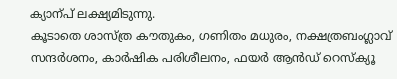ക്യാന്പ് ലക്ഷ്യമിടുന്നു.
കൂടാതെ ശാസ്ത്ര കൗതുകം, ഗണിതം മധുരം, നക്ഷത്രബംഗ്ലാവ് സന്ദർശനം, കാർഷിക പരിശീലനം, ഫയർ ആൻഡ് റെസ്ക്യൂ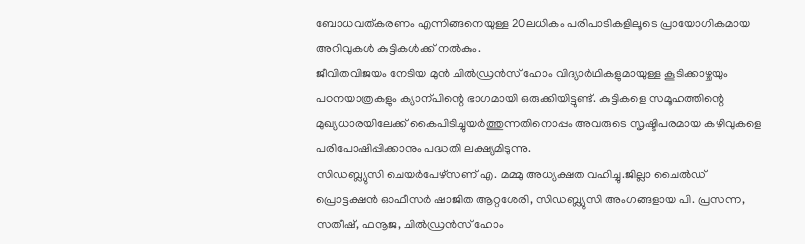ബോധവത്കരണം എന്നിങ്ങനെയുള്ള 20ലധികം പരിപാടികളിലൂടെ പ്രായോഗികമായ അറിവുകൾ കുട്ടികൾക്ക് നൽകും.
ജീവിതവിജയം നേടിയ മുൻ ചിൽഡ്രൻസ് ഹോം വിദ്യാർഥികളുമായുള്ള കൂടിക്കാഴ്ചയും പഠനയാത്രകളും ക്യാന്പിന്റെ ഭാഗമായി ഒരുക്കിയിട്ടുണ്ട്. കുട്ടികളെ സമൂഹത്തിന്റെ മുഖ്യധാരയിലേക്ക് കൈപിടിച്ചുയർത്തുന്നതിനൊപ്പം അവരുടെ സൃഷ്ടിപരമായ കഴിവുകളെ പരിപോഷിപ്പിക്കാനും പദ്ധതി ലക്ഷ്യമിടുന്നു.
സിഡബ്ല്യുസി ചെയർപേഴ്സണ് എ. മമ്മു അധ്യക്ഷത വഹിച്ചു.ജില്ലാ ചൈൽഡ് പ്രൊട്ടക്ഷൻ ഓഫീസർ ഷാജിത ആറ്റശേരി, സിഡബ്ല്യുസി അംഗങ്ങളായ പി. പ്രസന്ന, സതീഷ്, ഫനൂജ, ചിൽഡ്രൻസ് ഹോം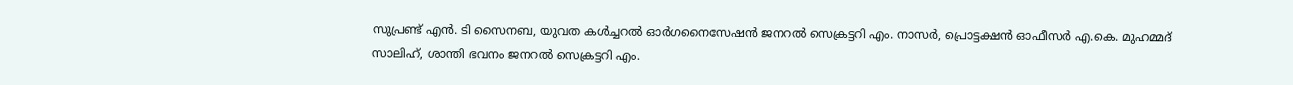സുപ്രണ്ട് എൻ. ടി സൈനബ, യുവത കൾച്ചറൽ ഓർഗനൈസേഷൻ ജനറൽ സെക്രട്ടറി എം. നാസർ, പ്രൊട്ടക്ഷൻ ഓഫീസർ എ.കെ. മുഹമ്മദ് സാലിഹ്, ശാന്തി ഭവനം ജനറൽ സെക്രട്ടറി എം.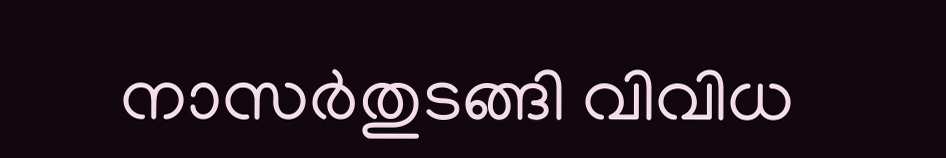നാസർതുടങ്ങി വിവിധ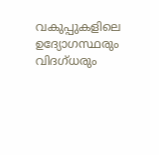വകുപ്പുകളിലെ ഉദ്യോഗസ്ഥരും വിദഗ്ധരും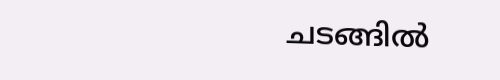ചടങ്ങിൽ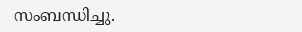സംബന്ധിച്ചു.